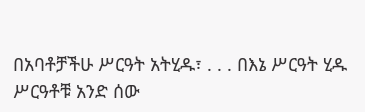በአባቶቻችሁ ሥርዓት አትሂዱ፣ . . . በእኔ ሥርዓት ሂዱ
ሥርዓቶቹ አንድ ሰው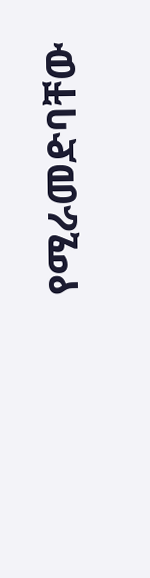የሚራመድባቸው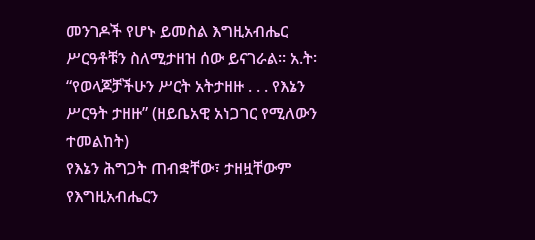መንገዶች የሆኑ ይመስል እግዚአብሔር ሥርዓቶቹን ስለሚታዘዝ ሰው ይናገራል። አ.ት፡ “የወላጆቻችሁን ሥርት አትታዘዙ . . . የእኔን ሥርዓት ታዘዙ” (ዘይቤአዊ አነጋገር የሚለውን ተመልከት)
የእኔን ሕግጋት ጠብቋቸው፣ ታዘዟቸውም
የእግዚአብሔርን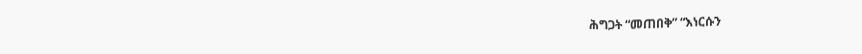ሕግጋት “መጠበቅ” “እነርሱን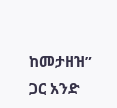ከመታዘዝ” ጋር አንድ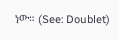ነው። (See: Doublet)